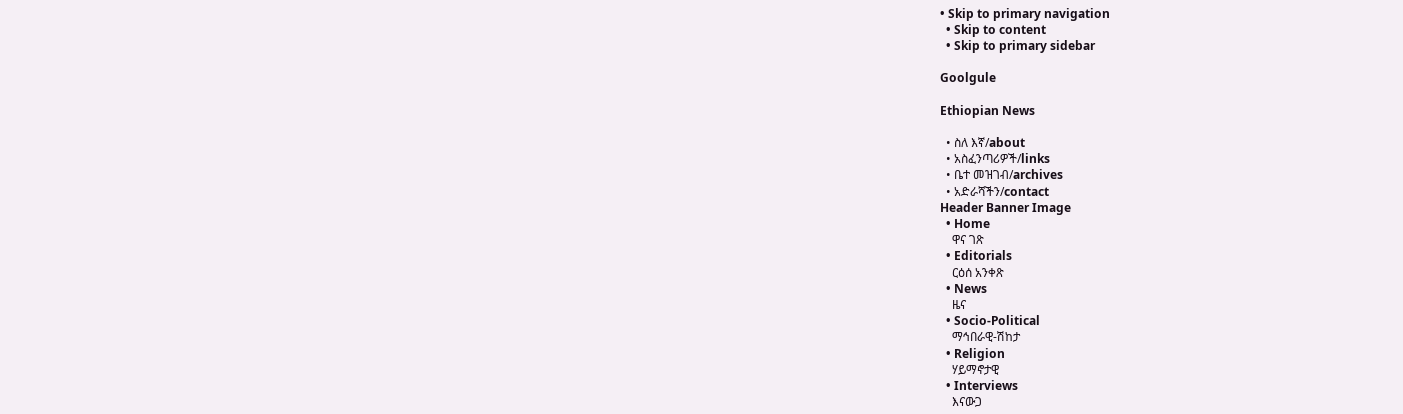• Skip to primary navigation
  • Skip to content
  • Skip to primary sidebar

Goolgule

Ethiopian News

  • ስለ እኛ/about
  • አስፈንጣሪዎች/links
  • ቤተ መዝገብ/archives
  • አድራሻችን/contact
Header Banner Image
  • Home
    ዋና ገጽ
  • Editorials
    ርዕሰ አንቀጽ
  • News
    ዜና
  • Socio-Political
    ማኅበራዊ-ሽከታ
  • Religion
    ሃይማኖታዊ
  • Interviews
    እናውጋ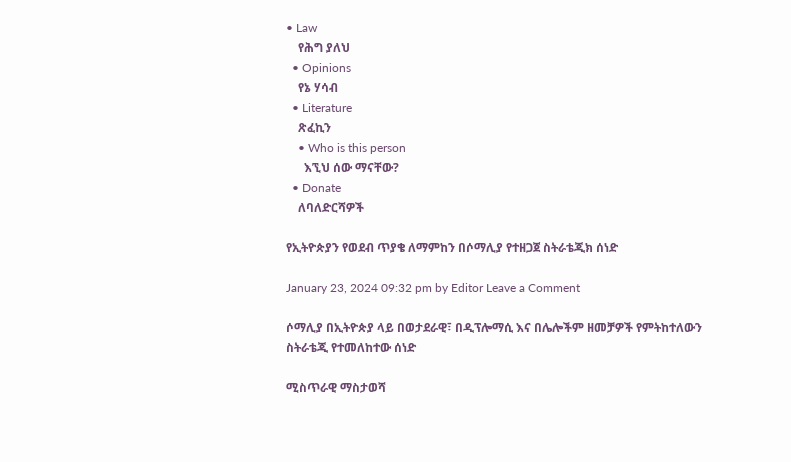• Law
    የሕግ ያለህ
  • Opinions
    የኔ ሃሳብ
  • Literature
    ጽፈኪን
    • Who is this person
      እኚህ ሰው ማናቸው?
  • Donate
    ለባለድርሻዎች

የኢትዮጵያን የወደብ ጥያቄ ለማምከን በሶማሊያ የተዘጋጀ ስትራቴጂክ ሰነድ

January 23, 2024 09:32 pm by Editor Leave a Comment

ሶማሊያ በኢትዮጵያ ላይ በወታደራዊ፣ በዲፕሎማሲ እና በሌሎችም ዘመቻዎች የምትከተለውን ስትራቴጂ የተመለከተው ሰነድ

ሚስጥራዊ ማስታወሻ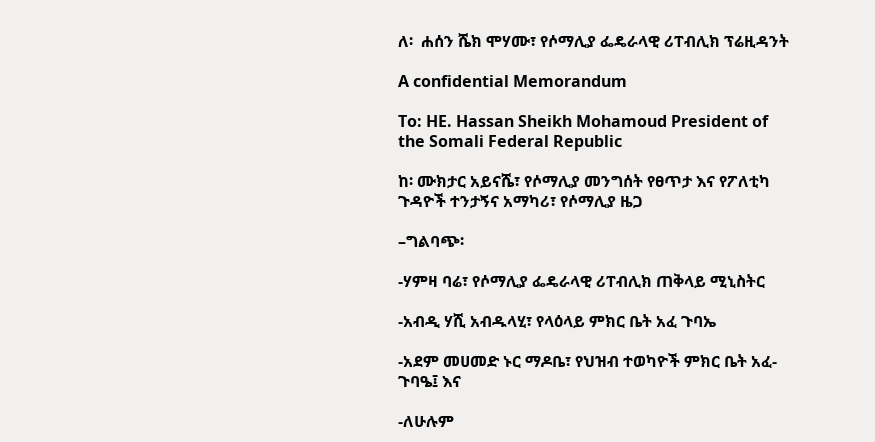ለ፡  ሐሰን ሼክ ሞሃሙ፣ የሶማሊያ ፌዴራላዊ ሪፐብሊክ ፕሬዚዳንት

A confidential Memorandum

To: HE. Hassan Sheikh Mohamoud President of the Somali Federal Republic

ከ፡ ሙክታር አይናሼ፣ የሶማሊያ መንግሰት የፀጥታ እና የፖለቲካ ጉዳዮች ተንታኝና አማካሪ፣ የሶማሊያ ዜጋ

–ግልባጭ፡

-ሃምዛ ባሬ፣ የሶማሊያ ፌዴራላዊ ሪፐብሊክ ጠቅላይ ሚኒስትር

-አብዲ ሃሺ አብዱላሂ፣ የላዕላይ ምክር ቤት አፈ ጉባኤ

-አደም መሀመድ ኑር ማዶቤ፣ የህዝብ ተወካዮች ምክር ቤት አፈ-ጉባዔ፤ እና

-ለሁሉም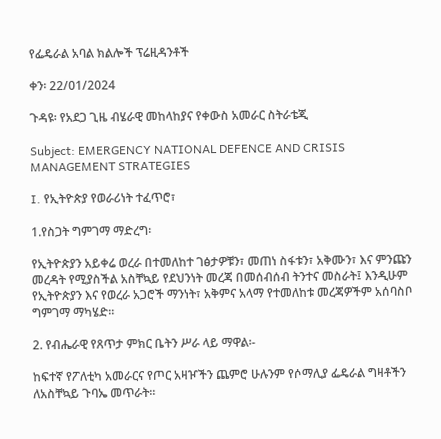የፌዴራል አባል ክልሎች ፕሬዚዳንቶች

ቀን፡ 22/01/2024

ጉዳዩ፡ የአደጋ ጊዜ ብሄራዊ መከላከያና የቀውስ አመራር ስትራቴጂ

Subject: EMERGENCY NATIONAL DEFENCE AND CRISIS MANAGEMENT STRATEGIES

I. የኢትዮጵያ የወራሪነት ተፈጥሮ፣

1.የስጋት ግምገማ ማድረግ፡

የኢትዮጵያን አይቀሬ ወረራ በተመለከተ ገፅታዎቹን፣ መጠነ ስፋቱን፣ አቅሙን፣ እና ምንጩን መረዳት የሚያስችል አስቸኳይ የደህንነት መረጃ በመሰብሰብ ትንተና መስራት፤ እንዲሁም የኢትዮጵያን እና የወረራ አጋሮች ማንነት፣ አቅምና አላማ የተመለከቱ መረጃዎችም አሰባስቦ ግምገማ ማካሄድ።

2. የብሔራዊ የጸጥታ ምክር ቤትን ሥራ ላይ ማዋል፡-

ከፍተኛ የፖለቲካ አመራርና የጦር አዛዦችን ጨምሮ ሁሉንም የሶማሊያ ፌዴራል ግዛቶችን ለአስቸኳይ ጉባኤ መጥራት።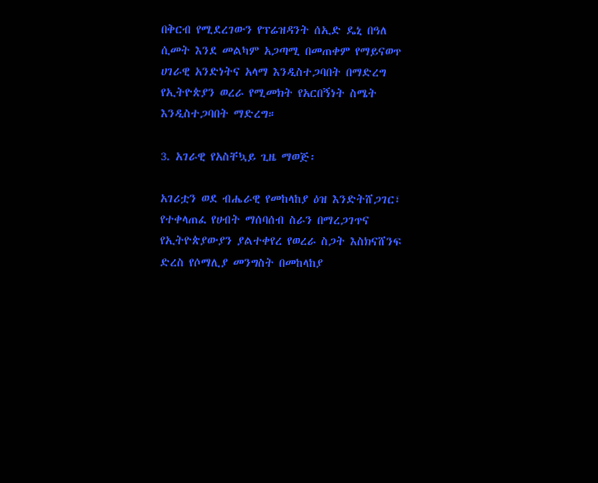በቅርብ የሚደረገውን የፕሬዝዳንት ሰኢድ ዴኒ በዓለ ሲመት እንደ መልካም አጋጣሚ በመጠቀም የማይናወጥ ሀገራዊ አንድነትና አላማ እንዲስተጋባበት በማድረግ የኢትዮጵያን ወረራ የሚመክት የአርበኝነት ስሜት እንዲስተጋባበት ማድረግ።

3. አገራዊ የአስቸኳይ ጊዜ ማወጅ፡

አገሪቷን ወደ ብሔራዊ የመከላከያ ዕዝ እንድትሸጋገር፣ የተቀላጠፈ የሀብት ማሰባሰብ ስራን በማረጋገጥና የኢትዮጵያውያን ያልተቀየረ የወረራ ስጋት እስክናሸንፍ ድረስ የሶማሊያ መንግስት በመከላከያ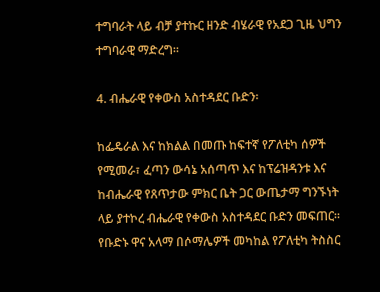ተግባራት ላይ ብቻ ያተኩር ዘንድ ብሄራዊ የአደጋ ጊዜ ህግን ተግባራዊ ማድረግ።

4. ብሔራዊ የቀውስ አስተዳደር ቡድን፡

ከፌዴራል እና ከክልል በመጡ ከፍተኛ የፖለቲካ ሰዎች የሚመራ፣ ፈጣን ውሳኔ አሰጣጥ እና ከፕሬዝዳንቱ እና ከብሔራዊ የጸጥታው ምክር ቤት ጋር ውጤታማ ግንኙነት ላይ ያተኮረ ብሔራዊ የቀውስ አስተዳደር ቡድን መፍጠር።  የቡድኑ ዋና አላማ በሶማሌዎች መካከል የፖለቲካ ትስስር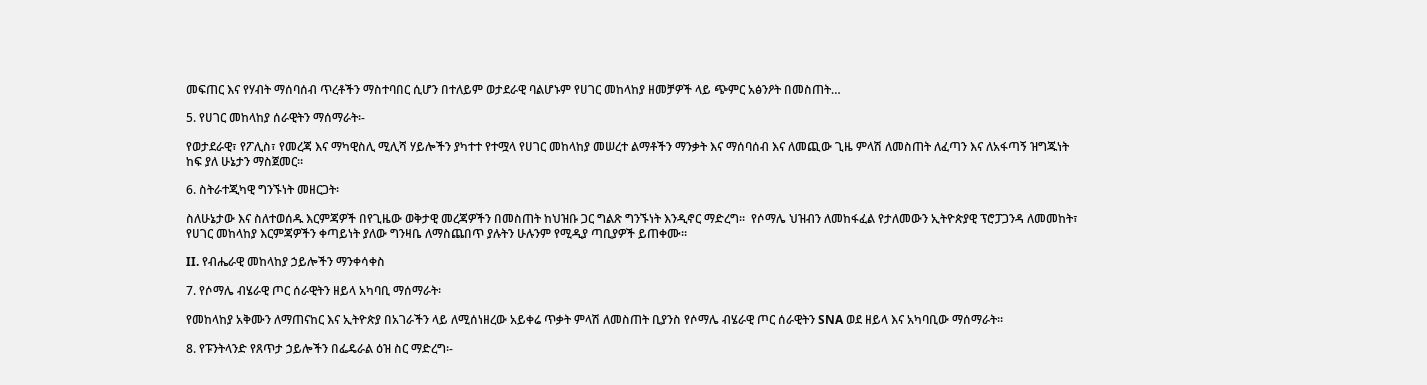መፍጠር እና የሃብት ማሰባሰብ ጥረቶችን ማስተባበር ሲሆን በተለይም ወታደራዊ ባልሆኑም የሀገር መከላከያ ዘመቻዎች ላይ ጭምር አፅንዖት በመስጠት…

5. የሀገር መከላከያ ሰራዊትን ማሰማራት፡-

የወታደራዊ፣ የፖሊስ፣ የመረጃ እና ማካዊስሊ ሚሊሻ ሃይሎችን ያካተተ የተሟላ የሀገር መከላከያ መሠረተ ልማቶችን ማንቃት እና ማሰባሰብ እና ለመጪው ጊዜ ምላሽ ለመስጠት ለፈጣን እና ለአፋጣኝ ዝግጁነት ከፍ ያለ ሁኔታን ማስጀመር።

6. ስትራተጂካዊ ግንኙነት መዘርጋት፡

ስለሁኔታው እና ስለተወሰዱ እርምጃዎች በየጊዜው ወቅታዊ መረጃዎችን በመስጠት ከህዝቡ ጋር ግልጽ ግንኙነት እንዲኖር ማድረግ።  የሶማሌ ህዝብን ለመከፋፈል የታለመውን ኢትዮጵያዊ ፕሮፓጋንዳ ለመመከት፣ የሀገር መከላከያ እርምጃዎችን ቀጣይነት ያለው ግንዛቤ ለማስጨበጥ ያሉትን ሁሉንም የሚዲያ ጣቢያዎች ይጠቀሙ።

II. የብሔራዊ መከላከያ ኃይሎችን ማንቀሳቀስ

7. የሶማሌ ብሄራዊ ጦር ሰራዊትን ዘይላ አካባቢ ማሰማራት፡

የመከላከያ አቅሙን ለማጠናከር እና ኢትዮጵያ በአገራችን ላይ ለሚሰነዘረው አይቀሬ ጥቃት ምላሽ ለመስጠት ቢያንስ የሶማሌ ብሄራዊ ጦር ሰራዊትን SNA ወደ ዘይላ እና አካባቢው ማሰማራት።

8. የፑንትላንድ የጸጥታ ኃይሎችን በፌዴራል ዕዝ ስር ማድረግ፡-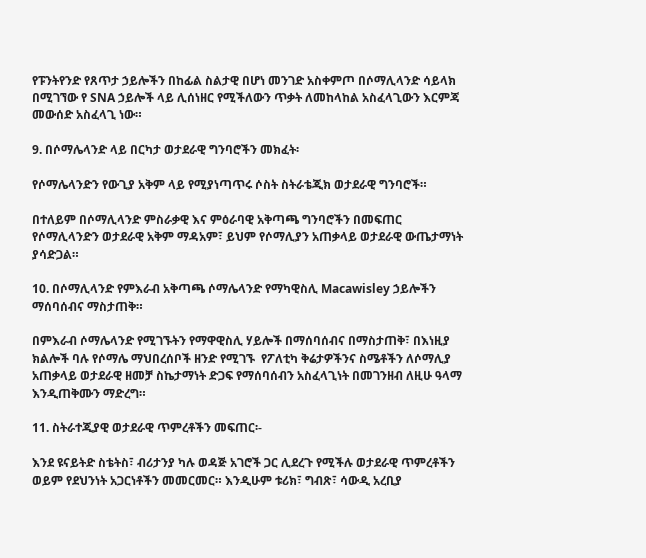የፑንትየንድ የጸጥታ ኃይሎችን በከፊል ስልታዊ በሆነ መንገድ አስቀምጦ በሶማሊላንድ ሳይላክ በሚገኘው የ SNA ኃይሎች ላይ ሊሰነዘር የሚችለውን ጥቃት ለመከላከል አስፈላጊውን እርምጃ መውሰድ አስፈላጊ ነው።

9. በሶማሌላንድ ላይ በርካታ ወታደራዊ ግንባሮችን መክፈት፡

የሶማሌላንድን የውጊያ አቅም ላይ የሚያነጣጥሩ ሶስት ስትራቴጂክ ወታደራዊ ግንባሮች።

በተለይም በሶማሊላንድ ምስራቃዊ እና ምዕራባዊ አቅጣጫ ግንባሮችን በመፍጠር የሶማሊላንድን ወታደራዊ አቅም ማዳአም፣ ይህም የሶማሊያን አጠቃላይ ወታደራዊ ውጤታማነት ያሳድጋል።

10. በሶማሊላንድ የምእራብ አቅጣጫ ሶማሌላንድ የማካዊስሊ Macawisley ኃይሎችን ማሰባሰብና ማስታጠቅ።

በምእራብ ሶማሌላንድ የሚገኙትን የማዋዊስሊ ሃይሎች በማሰባሰብና በማስታጠቅ፣ በእነዚያ ክልሎች ባሉ የሶማሌ ማህበረሰቦች ዘንድ የሚገኙ  የፖለቲካ ቅሬታዎችንና ስሜቶችን ለሶማሊያ አጠቃላይ ወታደራዊ ዘመቻ ስኬታማነት ድጋፍ የማሰባሰብን አስፈላጊነት በመገንዘብ ለዚሁ ዓላማ እንዲጠቅሙን ማድረግ።

11. ስትራተጂያዊ ወታደራዊ ጥምረቶችን መፍጠር፡-

እንደ ዩናይትድ ስቴትስ፣ ብሪታንያ ካሉ ወዳጅ አገሮች ጋር ሊደረጉ የሚችሉ ወታደራዊ ጥምረቶችን ወይም የደህንነት አጋርነቶችን መመርመር። እንዲሁም ቱሪክ፣ ግብጽ፣ ሳውዲ አረቢያ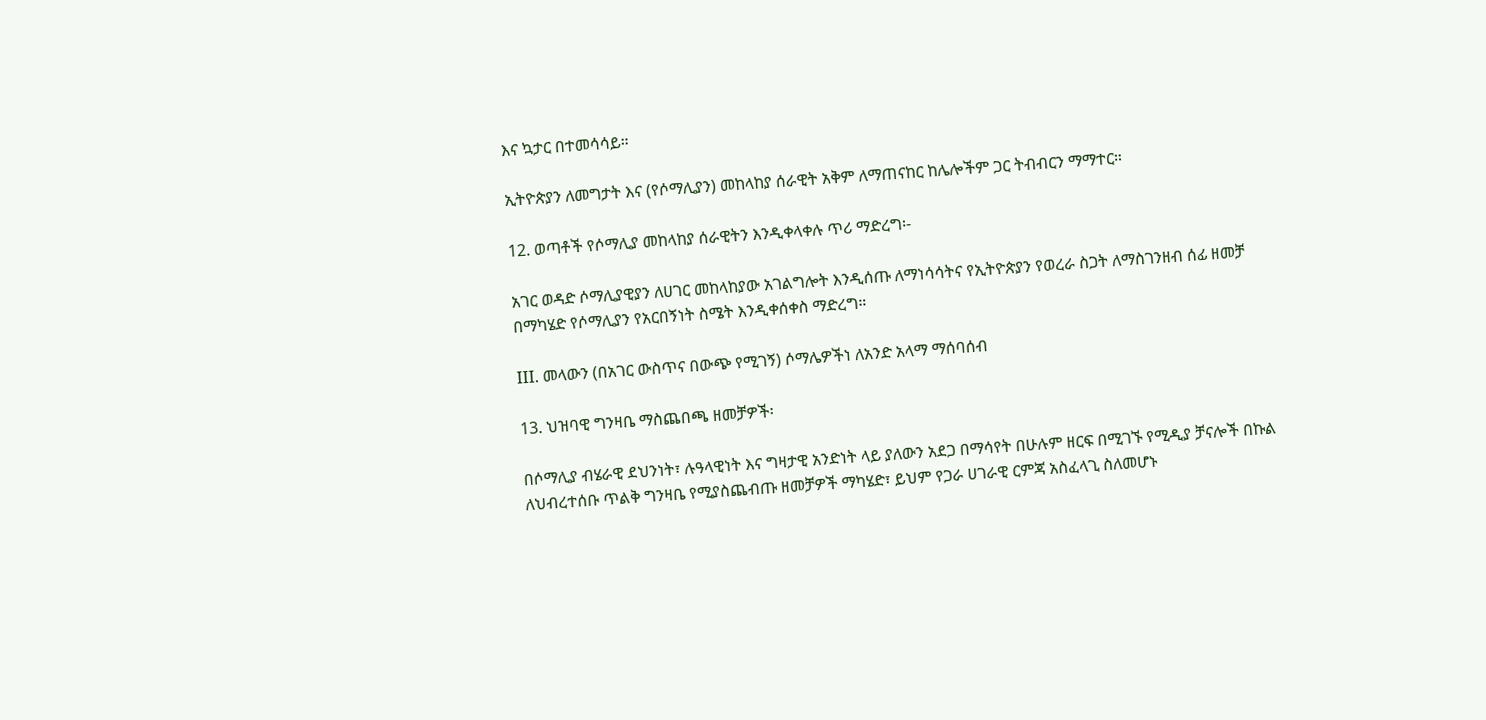እና ኳታር በተመሳሳይ።

ኢትዮጵያን ለመግታት እና (የሶማሊያን) መከላከያ ሰራዊት አቅም ለማጠናከር ከሌሎችም ጋር ትብብርን ማማተር።

12. ወጣቶች የሶማሊያ መከላከያ ሰራዊትን እንዲቀላቀሉ ጥሪ ማድረግ፡-

አገር ወዳድ ሶማሊያዊያን ለሀገር መከላከያው አገልግሎት እንዲሰጡ ለማነሳሳትና የኢትዮጵያን የወረራ ስጋት ለማስገንዘብ ሰፊ ዘመቻ በማካሄድ የሶማሊያን የአርበኝነት ስሜት እንዲቀሰቀስ ማድረግ።

III. መላውን (በአገር ውስጥና በውጭ የሚገኝ) ሶማሌዎችነ ለአንድ አላማ ማሰባሰብ

13. ህዝባዊ ግንዛቤ ማስጨበጫ ዘመቻዎች፡

በሶማሊያ ብሄራዊ ደህንነት፣ ሉዓላዊነት እና ግዛታዊ አንድነት ላይ ያለውን አደጋ በማሳየት በሁሉም ዘርፍ በሚገኙ የሚዲያ ቻናሎች በኩል ለህብረተሰቡ ጥልቅ ግንዛቤ የሚያስጨብጡ ዘመቻዎች ማካሄድ፣ ይህም የጋራ ሀገራዊ ርምጃ አስፈላጊ ስለመሆኑ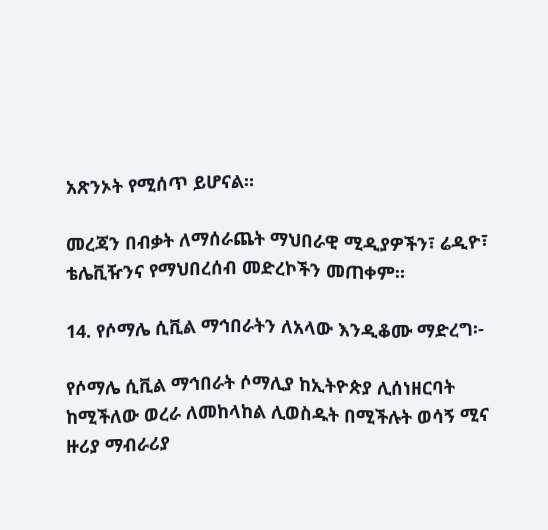አጽንኦት የሚሰጥ ይሆናል።

መረጃን በብቃት ለማሰራጨት ማህበራዊ ሚዲያዎችን፣ ሬዲዮ፣ ቴሌቪዥንና የማህበረሰብ መድረኮችን መጠቀም።

14. የሶማሌ ሲቪል ማኅበራትን ለአላው እንዲቆሙ ማድረግ፡-

የሶማሌ ሲቪል ማኅበራት ሶማሊያ ከኢትዮጵያ ሊሰነዘርባት ከሚችለው ወረራ ለመከላከል ሊወስዱት በሚችሉት ወሳኝ ሚና ዙሪያ ማብራሪያ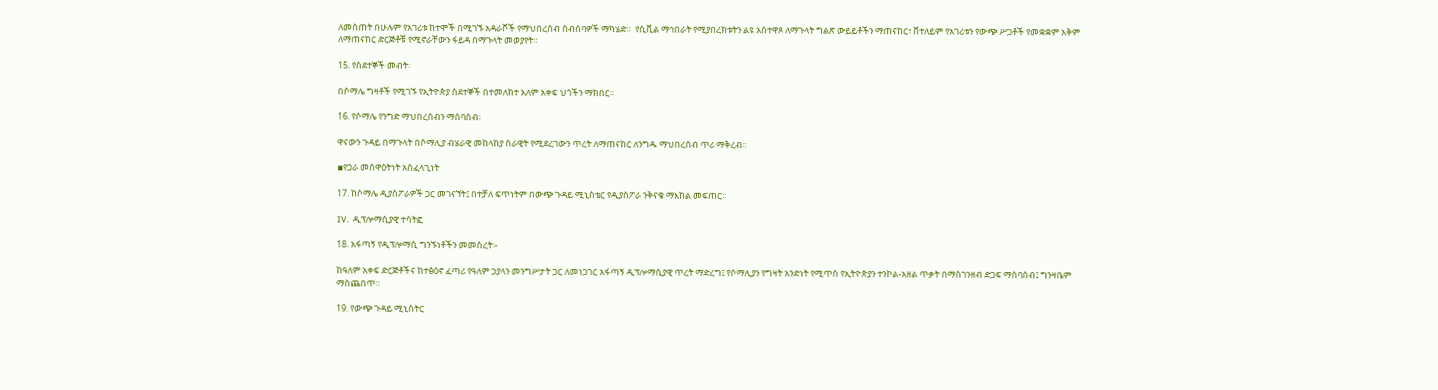ለመስጠት በሁሉም የአገሪቱ ከተሞች በሚገኙ አዳራሾች የማህበረሰብ ስብሰባዎች ማካሄድ።  የሲቪል ማኅበራት የሚያበረክቱትን ልዩ አስተዋጾ ለማጉላት ግልጽ ውይይቶችን ማጠናከር፣ ቨተለይም የአገሪቱን የውጭ ሥጋቶች የመቋቋም አቅም ለማጠናከር ድርጅቶቹ የሚኖራቸውን ፋይዳ በማጉላት መወያየት።

15. የስደተኞች መብት፡

በሶማሌ ግዛቶች የሚገኙ የኢትዮጵያ ስደተኞች በተመለከተ አለም አቀፍ ህጎችን ማክበር።

16. የሶማሌ የንግድ ማህበረሰብን ማሰባሰብ፡

ዋናውን ጉዳይ በማጉላት በሶማሊያ ብሄራዊ መከላከያ ሰራዊት የሚደረገውን ጥረት ለማጠናከር ለንግዱ ማህበረሰብ ጥሪ ማቅረብ።

▪የጋራ መስዋዕትነት አስፈላጊነት

17. ከሶማሌ ዲያስፖራዎች ጋር መገናኘት፤ በተቻለ ፍጥነትም በውጭ ጉዳይ ሚኒስቴር የዲያስፖራ ንቅናቄ ማእከል መፍጠር።

IV.  ዲፕሎማሲያዊ ተሳትፎ

18. አፋጣኝ የዲፕሎማሲ ግንኙነቶችን መመስረት፡-

ከዓለም አቀፍ ድርጅቶችና ከተፅዕኖ ፈጣሪ የዓለም ኃያላን መንግሥታት ጋር ለመነጋገር አፋጣኝ ዲፕሎማሲያዊ ጥረት ማድረግ፤ የሶማሊያን የግዛት አንድነት የሚጥስ የኢትዮጵያን ተንኮል-አዘል ጥቃት በማስገንዘብ ድጋፍ ማሰባሰብ፤ ግንዛቤም ማስጨበጥ።

19. የውጭ ጉዳይ ሚኒስትር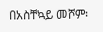በአስቸኳይ መሾም፡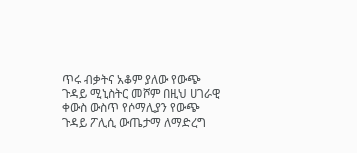ጥሩ ብቃትና አቆም ያለው የውጭ ጉዳይ ሚኒስትር መሾም በዚህ ሀገራዊ ቀውስ ውስጥ የሶማሊያን የውጭ ጉዳይ ፖሊሲ ውጤታማ ለማድረግ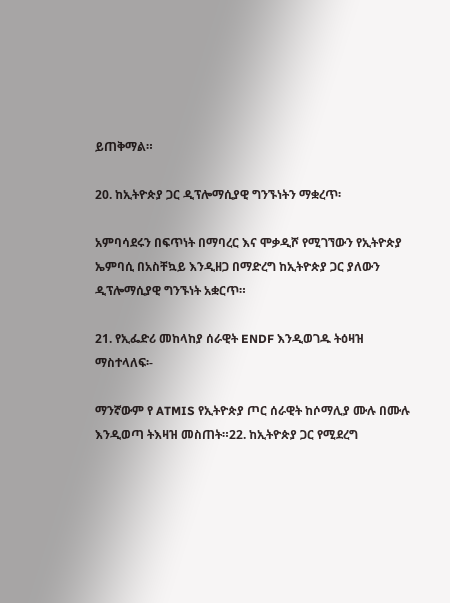ይጠቅማል።

20. ከኢትዮጵያ ጋር ዲፕሎማሲያዊ ግንኙነትን ማቋረጥ፡

አምባሳደሩን በፍጥነት በማባረር እና ሞቃዲሾ የሚገኘውን የኢትዮጵያ ኤምባሲ በአስቸኳይ እንዲዘጋ በማድረግ ከኢትዮጵያ ጋር ያለውን ዲፕሎማሲያዊ ግንኙነት አቋርጥ።

21. የኢፌድሪ መከላከያ ሰራዊት ENDF እንዲወገዱ ትዕዛዝ ማስተላለፍ፡-

ማንኛውም የ ATMIS የኢትዮጵያ ጦር ሰራዊት ከሶማሊያ ሙሉ በሙሉ እንዲወጣ ትእዛዝ መስጠት።22. ከኢትዮጵያ ጋር የሚደረግ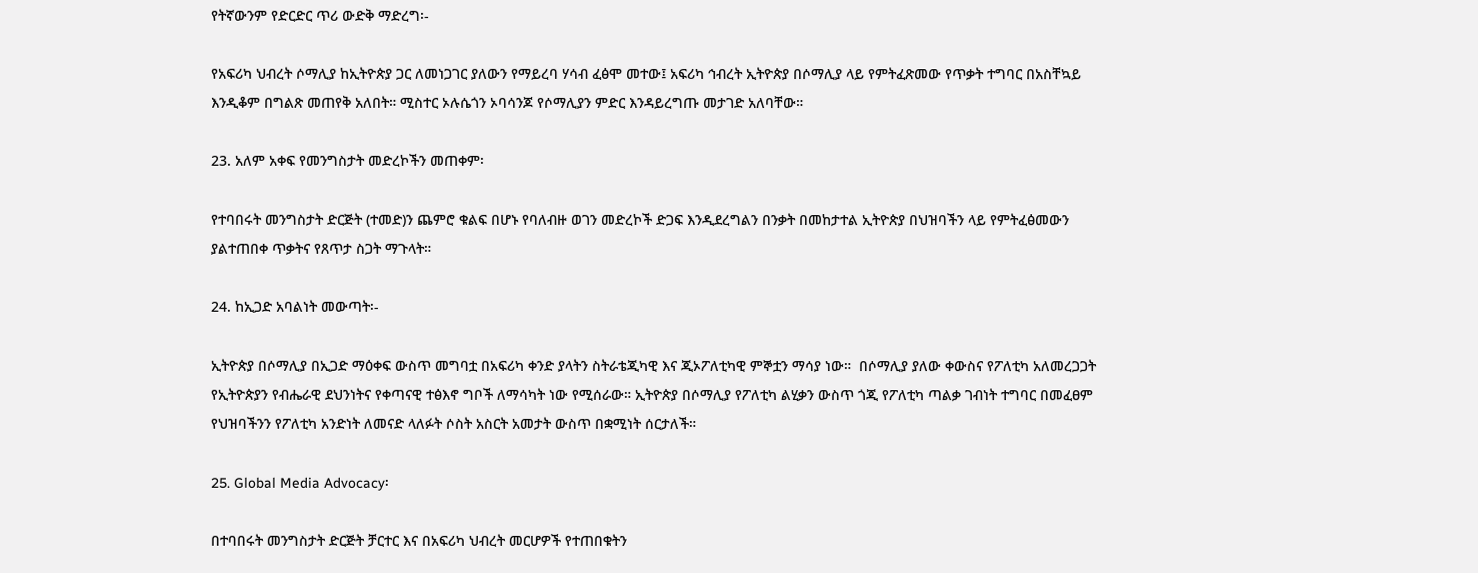የትኛውንም የድርድር ጥሪ ውድቅ ማድረግ፡-

የአፍሪካ ህብረት ሶማሊያ ከኢትዮጵያ ጋር ለመነጋገር ያለውን የማይረባ ሃሳብ ፈፅሞ መተው፤ አፍሪካ ኅብረት ኢትዮጵያ በሶማሊያ ላይ የምትፈጽመው የጥቃት ተግባር በአስቸኳይ እንዲቆም በግልጽ መጠየቅ አለበት። ሚስተር ኦሉሴጎን ኦባሳንጆ የሶማሊያን ምድር እንዳይረግጡ መታገድ አለባቸው።

23. አለም አቀፍ የመንግስታት መድረኮችን መጠቀም፡

የተባበሩት መንግስታት ድርጅት (ተመድ)ን ጨምሮ ቁልፍ በሆኑ የባለብዙ ወገን መድረኮች ድጋፍ እንዲደረግልን በንቃት በመከታተል ኢትዮጵያ በህዝባችን ላይ የምትፈፅመውን ያልተጠበቀ ጥቃትና የጸጥታ ስጋት ማጉላት።

24. ከኢጋድ አባልነት መውጣት፡-

ኢትዮጵያ በሶማሊያ በኢጋድ ማዕቀፍ ውስጥ መግባቷ በአፍሪካ ቀንድ ያላትን ስትራቴጂካዊ እና ጂኦፖለቲካዊ ምኞቷን ማሳያ ነው።  በሶማሊያ ያለው ቀውስና የፖለቲካ አለመረጋጋት የኢትዮጵያን የብሔራዊ ደህንነትና የቀጣናዊ ተፅእኖ ግቦች ለማሳካት ነው የሚሰራው። ኢትዮጵያ በሶማሊያ የፖለቲካ ልሂቃን ውስጥ ጎጂ የፖለቲካ ጣልቃ ገብነት ተግባር በመፈፀም የህዝባችንን የፖለቲካ አንድነት ለመናድ ላለፉት ሶስት አስርት አመታት ውስጥ በቋሚነት ሰርታለች።

25. Global Media Advocacy፡

በተባበሩት መንግስታት ድርጅት ቻርተር እና በአፍሪካ ህብረት መርሆዎች የተጠበቁትን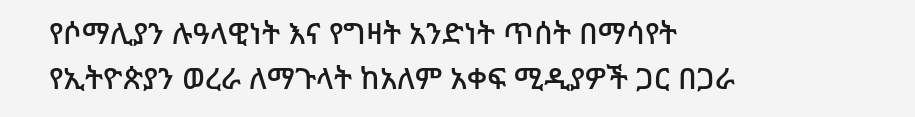የሶማሊያን ሉዓላዊነት እና የግዛት አንድነት ጥሰት በማሳየት የኢትዮጵያን ወረራ ለማጉላት ከአለም አቀፍ ሚዲያዎች ጋር በጋራ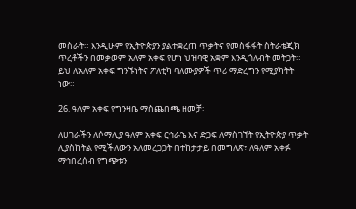መስራት። እንዲሁም የኢትዮጵያን ያልተቋረጠ ጥቃትና የመስፋፋት ስትራቴጂክ ጥረቶችን በመቃወም አለም አቀፍ የሆነ ህዝባዊ አቋም እንዲጎለብት መትጋት። ይህ ለአለም አቀፍ ግንኙነትና ፖለቲካ ባለሙያዎች ጥሪ ማድረግን የሚያካትት ነው።

26. ዓለም አቀፍ የግንዛቤ ማስጨበጫ ዘመቻ፡

ለሀገራችን ለሶማሊያ ዓለም አቀፍ ርኅራኄ እና ድጋፍ ለማስገኘት የኢትዮጵያ ጥቃት ሊያስከትል የሚችለውን አለመረጋጋት በተከታታይ በመግለጽ፣ ለዓለም አቀፉ ማኅበረሰብ የግጭቱን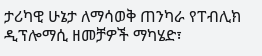ታሪካዊ ሁኔታ ለማሳወቅ ጠንካራ የፐብሊክ ዲፕሎማሲ ዘመቻዎች ማካሄድ፣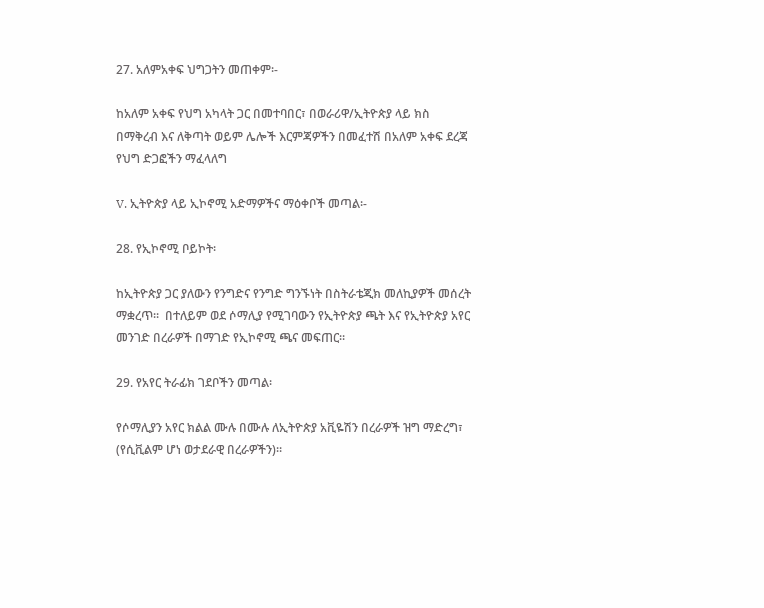27. አለምአቀፍ ህግጋትን መጠቀም፡-

ከአለም አቀፍ የህግ አካላት ጋር በመተባበር፣ በወራሪዋ/ኢትዮጵያ ላይ ክስ በማቅረብ እና ለቅጣት ወይም ሌሎች እርምጃዎችን በመፈተሽ በአለም አቀፍ ደረጃ የህግ ድጋፎችን ማፈላለግ

V. ኢትዮጵያ ላይ ኢኮኖሚ አድማዎችና ማዕቀቦች መጣል፡-

28. የኢኮኖሚ ቦይኮት፡

ከኢትዮጵያ ጋር ያለውን የንግድና የንግድ ግንኙነት በስትራቴጂክ መለኪያዎች መሰረት ማቋረጥ።  በተለይም ወደ ሶማሊያ የሚገባውን የኢትዮጵያ ጫት እና የኢትዮጵያ አየር መንገድ በረራዎች በማገድ የኢኮኖሚ ጫና መፍጠር።

29. የአየር ትራፊክ ገደቦችን መጣል፡

የሶማሊያን አየር ክልል ሙሉ በሙሉ ለኢትዮጵያ አቪዬሽን በረራዎች ዝግ ማድረግ፣ (የሲቪልም ሆነ ወታደራዊ በረራዎችን)።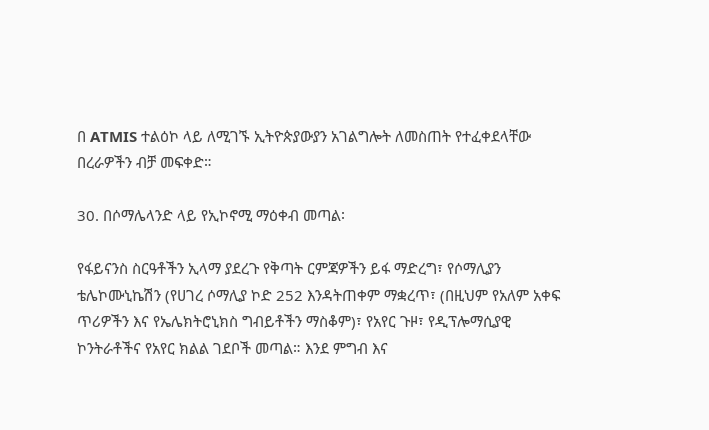በ ATMIS ተልዕኮ ላይ ለሚገኙ ኢትዮጵያውያን አገልግሎት ለመስጠት የተፈቀደላቸው በረራዎችን ብቻ መፍቀድ።

30. በሶማሌላንድ ላይ የኢኮኖሚ ማዕቀብ መጣል፡

የፋይናንስ ስርዓቶችን ኢላማ ያደረጉ የቅጣት ርምጃዎችን ይፋ ማድረግ፣ የሶማሊያን ቴሌኮሙኒኬሽን (የሀገረ ሶማሊያ ኮድ 252 እንዳትጠቀም ማቋረጥ፣ (በዚህም የአለም አቀፍ ጥሪዎችን እና የኤሌክትሮኒክስ ግብይቶችን ማስቆም)፣ የአየር ጉዞ፣ የዲፕሎማሲያዊ ኮንትራቶችና የአየር ክልል ገደቦች መጣል። እንደ ምግብ እና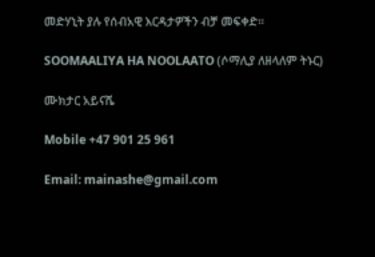መድሃኒት ያሉ የሰብአዊ እርዳታዎችን ብቻ መፍቀድ።

SOOMAALIYA HA NOOLAATO (ሶማሊያ ለዘላለም ትኑር)

ሙክታር አይናሼ

Mobile +47 901 25 961

Email: mainashe@gmail.com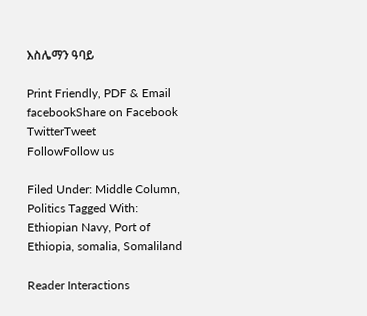እስሌማን ዓባይ

Print Friendly, PDF & Email
facebookShare on Facebook
TwitterTweet
FollowFollow us

Filed Under: Middle Column, Politics Tagged With: Ethiopian Navy, Port of Ethiopia, somalia, Somaliland

Reader Interactions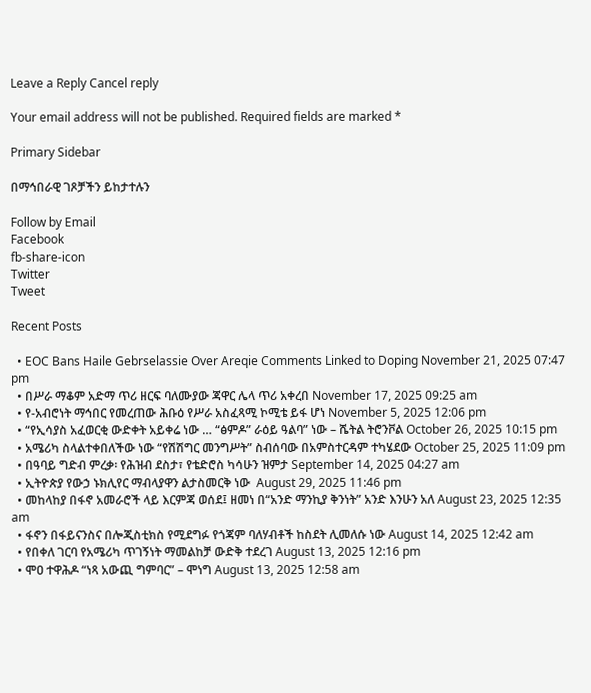Leave a Reply Cancel reply

Your email address will not be published. Required fields are marked *

Primary Sidebar

በማኅበራዊ ገጾቻችን ይከታተሉን

Follow by Email
Facebook
fb-share-icon
Twitter
Tweet

Recent Posts

  • EOC Bans Haile Gebrselassie Over Areqie Comments Linked to Doping November 21, 2025 07:47 pm
  • በሥራ ማቆም አድማ ጥሪ ዘርፍ ባለሙያው ጃዋር ሌላ ጥሪ አቀረበ November 17, 2025 09:25 am
  • የ-አብሮነት ማኅበር የመረጠው ሕቡዕ የሥራ አስፈጻሚ ኮሚቴ ይፋ ሆነ November 5, 2025 12:06 pm
  • “የኢሳያስ አፈወርቂ ውድቀት አይቀሬ ነው … “ፅምዶ” ራዕይ ዓልባ” ነው – ሼትል ትሮንቮል October 26, 2025 10:15 pm
  • አሜሪካ ስላልተቀበለችው ነው “የሽሽግር መንግሥት” ስብሰባው በአምስተርዳም ተካሄደው October 25, 2025 11:09 pm
  • በዓባይ ግድብ ምረቃ፡ የሕዝብ ደስታ፣ የቴድሮስ ካሳሁን ዝምታ September 14, 2025 04:27 am
  • ኢትዮጵያ የውኃ ኑክሊየር ማብላያዋን ልታስመርቅ ነው  August 29, 2025 11:46 pm
  • መከላከያ በፋኖ አመራሮች ላይ እርምጃ ወሰደ፤ ዘመነ በ“አንድ ማንኪያ ቅንነት” አንድ እንሁን አለ August 23, 2025 12:35 am
  • ፋኖን በፋይናንስና በሎጂስቲክስ የሚደግፉ የጎጃም ባለሃብቶች ከስደት ሊመለሱ ነው August 14, 2025 12:42 am
  • የበቀለ ገርባ የአሜሪካ ጥገኝነት ማመልከቻ ውድቅ ተደረገ August 13, 2025 12:16 pm
  • ሞዐ ተዋሕዶ “ነጻ አውጪ ግምባር” – ሞነግ August 13, 2025 12:58 am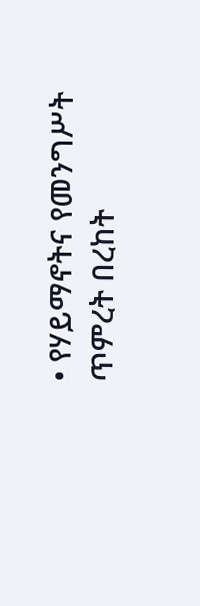• የሃይማኖትና የመንግሥት ጥምረት በረከት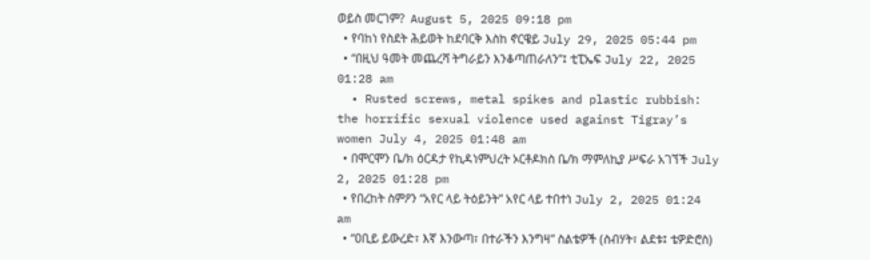ወይስ መርገም?  August 5, 2025 09:18 pm
  • የባከነ የስደት ሕይወት ከደባርቅ እስከ ኖርዌይ July 29, 2025 05:44 pm
  • “በዚህ ዓመት መጨረሻ ትግራይን እንቆጣጠራለን”፤ ቲፒኤፍ July 22, 2025 01:28 am
  • Rusted screws, metal spikes and plastic rubbish: the horrific sexual violence used against Tigray’s women July 4, 2025 01:48 am
  • በሞርሞን ቤ/ክ ዕርዳታ የኪዳነምህረት ኦርቶዶክስ ቤ/ክ ማምለኪያ ሥፍራ አገኘች July 2, 2025 01:28 pm
  • የበረከት ስምዖን “አየር ላይ ትዕይንት” አየር ላይ ተበተነ July 2, 2025 01:24 am
  • “ዐቢይ ይውረድ፣ እኛ እንውጣ፣ በተራችን እንግዛ” ስልቴዎች (ስብሃት፣ ልደቱ፤ ቴዎድሮስ)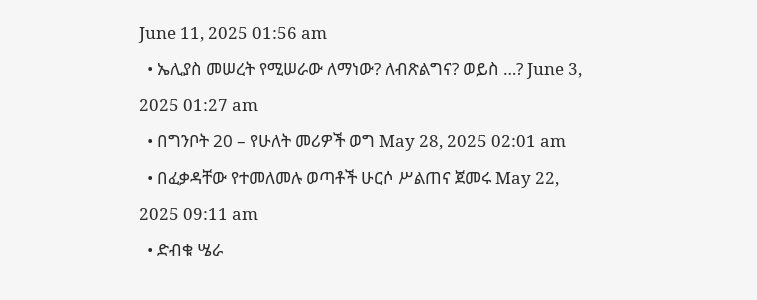June 11, 2025 01:56 am
  • ኤሊያስ መሠረት የሚሠራው ለማነው? ለብጽልግና? ወይስ …? June 3, 2025 01:27 am
  • በግንቦት 20 – የሁለት መሪዎች ወግ May 28, 2025 02:01 am
  • በፈቃዳቸው የተመለመሉ ወጣቶች ሁርሶ ሥልጠና ጀመሩ May 22, 2025 09:11 am
  • ድብቁ ሤራ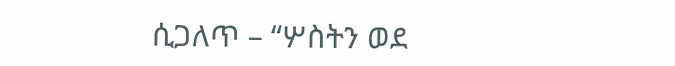ሲጋለጥ – “ሦስትን ወደ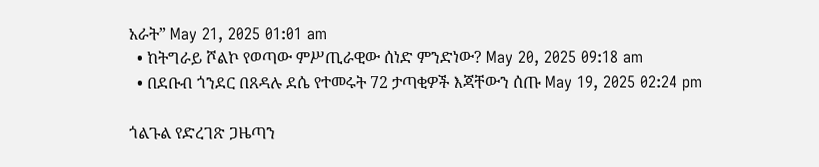አራት” May 21, 2025 01:01 am
  • ከትግራይ ሾልኮ የወጣው ምሥጢራዊው ሰነድ ምንድነው? May 20, 2025 09:18 am
  • በደቡብ ጎንደር በጸዳሉ ደሴ የተመሩት 72 ታጣቂዎች እጃቸውን ሰጡ May 19, 2025 02:24 pm

ጎልጉል የድረገጽ ጋዜጣን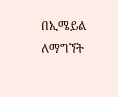በኢሜይል ለማግኘት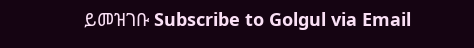ይመዝገቡ Subscribe to Golgul via Email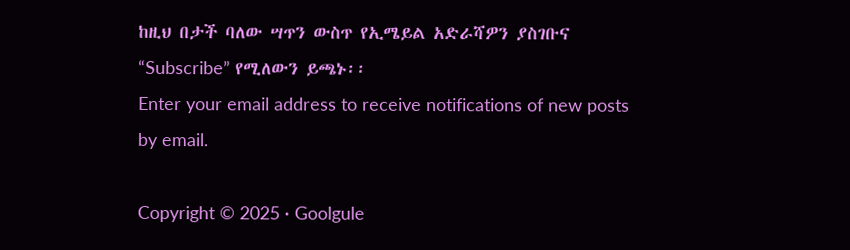ከዚህ በታች ባለው ሣጥን ውስጥ የኢሜይል አድራሻዎን ያስገቡና “Subscribe” የሚለውን ይጫኑ፡፡
Enter your email address to receive notifications of new posts by email.

Copyright © 2025 · Goolgule